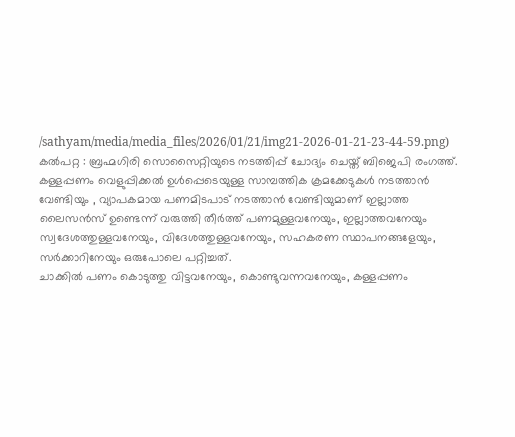/sathyam/media/media_files/2026/01/21/img21-2026-01-21-23-44-59.png)
കൽപറ്റ : ബ്രഹ്മഗിരി സൊസൈറ്റിയുടെ നടത്തിപ്പ് ചോദ്യം ചെയ്ത് ബിജെപി രംഗത്ത്. കള്ളപ്പണം വെളുപ്പിക്കൽ ഉൾപ്പെടെയുള്ള സാമ്പത്തിക ക്രമക്കേടുകൾ നടത്താൻ വേണ്ടിയും , വ്യാപകമായ പണമിടപാട് നടത്താൻ വേണ്ടിയുമാണ് ഇല്ലാത്ത ലൈസൻസ് ഉണ്ടെന്ന് വരുത്തി തീർത്ത് പണമുള്ളവനേയും, ഇല്ലാത്തവനേയും സ്വദേശത്തുള്ളവനേയും, വിദേശത്തുള്ളവനേയും, സഹകരണ സ്ഥാപനങ്ങളേയും, സർക്കാറിനേയും ഒരുപോലെ പറ്റിച്ചത്.
ചാക്കിൽ പണം കൊടുത്തു വിട്ടവനേയും, കൊണ്ടുവന്നവനേയും, കള്ളപ്പണം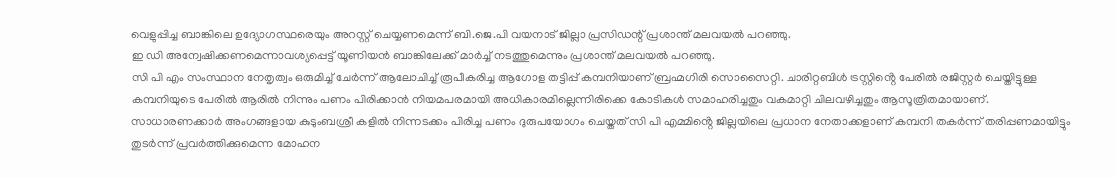വെളുപ്പിച്ച ബാങ്കിലെ ഉദ്യോഗസ്ഥരെയും അറസ്റ്റ് ചെയ്യണമെന്ന് ബി.ജെ.പി വയനാട് ജില്ലാ പ്രസിഡന്റ് പ്രശാന്ത് മലവയൽ പറഞ്ഞു.
ഇ ഡി അന്വേഷിക്കണമെന്നാവശ്യപ്പെട്ട് യൂണിയൻ ബാങ്കിലേക്ക് മാർച്ച് നടത്തുമെന്നും പ്രശാന്ത് മലവയൽ പറഞ്ഞു.
സി പി എം സംസ്ഥാന നേതൃത്വം ഒരുമിച്ച് ചേർന്ന് ആലോചിച്ച് രൂപീകരിച്ച ആഗോള തട്ടിപ്പ് കമ്പനിയാണ് ബ്രഹ്മഗിരി സൊസൈറ്റി. ചാരിറ്റബിൾ ട്രസ്റ്റിൻ്റെ പേരിൽ രജിസ്റ്റർ ചെയ്തിട്ടുള്ള കമ്പനിയുടെ പേരിൽ ആരിൽ നിന്നും പണം പിരിക്കാൻ നിയമപരമായി അധികാരമില്ലെന്നിരിക്കെ കോടികൾ സമാഹരിച്ചതും വകമാറ്റി ചിലവഴിച്ചതും ആസൂത്രിതമായാണ്.
സാധാരണക്കാർ അംഗങ്ങളായ കുടുംബശ്രീ കളിൽ നിന്നടക്കം പിരിച്ച പണം ദുരുപയോഗം ചെയ്തത് സി പി എമ്മിൻ്റെ ജില്ലയിലെ പ്രധാന നേതാക്കളാണ് കമ്പനി തകർന്ന് തരിപ്പണമായിട്ടും തുടർന്ന് പ്രവർത്തിക്കുമെന്ന മോഹന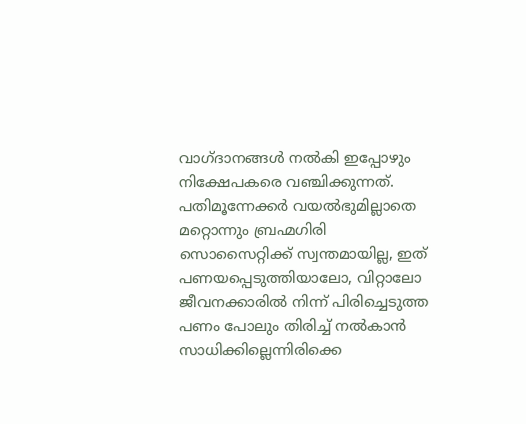വാഗ്ദാനങ്ങൾ നൽകി ഇപ്പോഴും നിക്ഷേപകരെ വഞ്ചിക്കുന്നത്.
പതിമൂന്നേക്കർ വയൽഭുമില്ലാതെ മറ്റൊന്നും ബ്രഹ്മഗിരി സൊസൈറ്റിക്ക് സ്വന്തമായില്ല, ഇത് പണയപ്പെടുത്തിയാലോ, വിറ്റാലോ ജീവനക്കാരിൽ നിന്ന് പിരിച്ചെടുത്ത പണം പോലും തിരിച്ച് നൽകാൻ സാധിക്കില്ലെന്നിരിക്കെ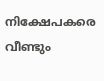നിക്ഷേപകരെ വീണ്ടും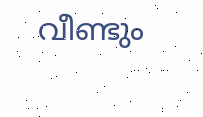വീണ്ടും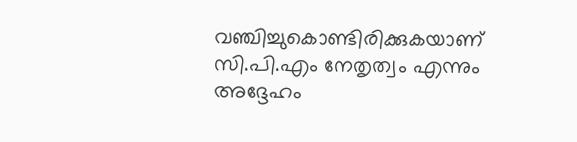വഞ്ചിച്ചുകൊണ്ടിരിക്കുകയാണ് സി.പി.എം നേതൃത്വം എന്നും അദ്ദേഹം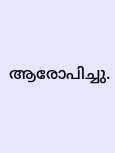ആരോപിച്ചു.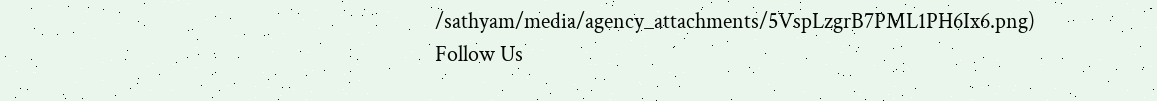/sathyam/media/agency_attachments/5VspLzgrB7PML1PH6Ix6.png)
Follow Us